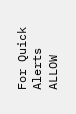For Quick Alerts
ALLOW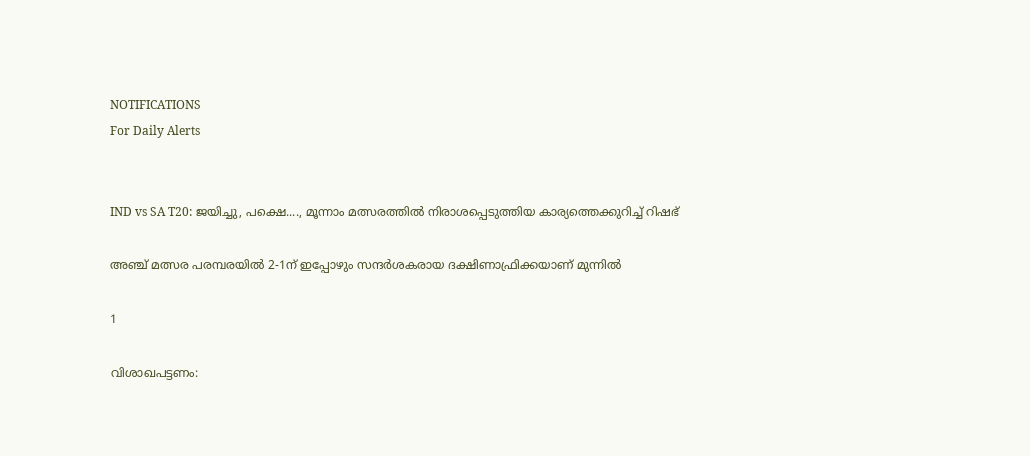NOTIFICATIONS
For Daily Alerts


IND vs SA T20: ജയിച്ചു, പക്ഷെ...., മൂന്നാം മത്സരത്തില്‍ നിരാശപ്പെടുത്തിയ കാര്യത്തെക്കുറിച്ച് റിഷഭ്

അഞ്ച് മത്സര പരമ്പരയില്‍ 2-1ന് ഇപ്പോഴും സന്ദര്‍ശകരായ ദക്ഷിണാഫ്രിക്കയാണ് മുന്നില്‍

1

വിശാഖപട്ടണം: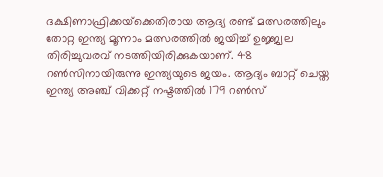ദക്ഷിണാഫ്രിക്കയ്‌ക്കെതിരായ ആദ്യ രണ്ട് മത്സരത്തിലും തോറ്റ ഇന്ത്യ മൂന്നാം മത്സരത്തില്‍ ജയിച്ച് ഉജ്ജ്വല തിരിച്ചുവരവ് നടത്തിയിരിക്കുകയാണ്. 48 റണ്‍സിനായിരുന്നു ഇന്ത്യയുടെ ജയം. ആദ്യം ബാറ്റ് ചെയ്ത ഇന്ത്യ അഞ്ച് വിക്കറ്റ് നഷ്ടത്തില്‍ 179 റണ്‍സ്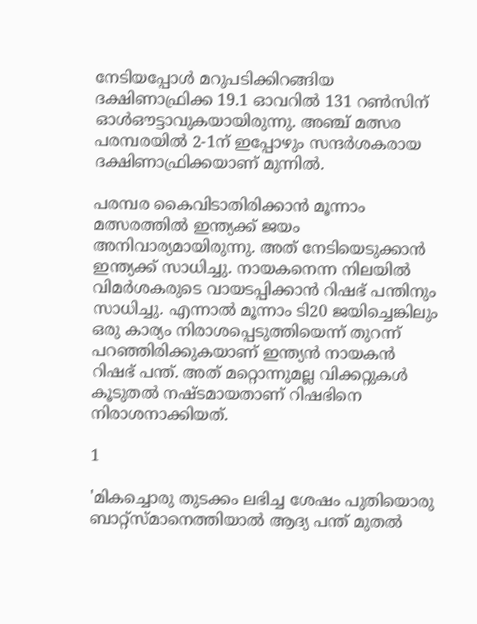നേടിയപ്പോള്‍ മറുപടിക്കിറങ്ങിയ ദക്ഷിണാഫ്രിക്ക 19.1 ഓവറില്‍ 131 റണ്‍സിന് ഓള്‍ഔട്ടാവുകയായിരുന്നു. അഞ്ച് മത്സര പരമ്പരയില്‍ 2-1ന് ഇപ്പോഴും സന്ദര്‍ശകരായ ദക്ഷിണാഫ്രിക്കയാണ് മുന്നില്‍.

പരമ്പര കൈവിടാതിരിക്കാന്‍ മൂന്നാം മത്സരത്തില്‍ ഇന്ത്യക്ക് ജയം അനിവാര്യമായിരുന്നു. അത് നേടിയെടുക്കാന്‍ ഇന്ത്യക്ക് സാധിച്ചു. നായകനെന്ന നിലയില്‍ വിമര്‍ശകരുടെ വായടപ്പിക്കാന്‍ റിഷഭ് പന്തിനും സാധിച്ചു. എന്നാല്‍ മൂന്നാം ടി20 ജയിച്ചെങ്കിലും ഒരു കാര്യം നിരാശപ്പെടുത്തിയെന്ന് തുറന്ന് പറഞ്ഞിരിക്കുകയാണ് ഇന്ത്യന്‍ നായകന്‍ റിഷഭ് പന്ത്. അത് മറ്റൊന്നുമല്ല വിക്കറ്റുകള്‍ കൂടുതല്‍ നഷ്ടമായതാണ് റിഷഭിനെ നിരാശനാക്കിയത്.

1

'മികച്ചൊരു തുടക്കം ലഭിച്ച ശേഷം പുതിയൊരു ബാറ്റ്‌സ്മാനെത്തിയാല്‍ ആദ്യ പന്ത് മുതല്‍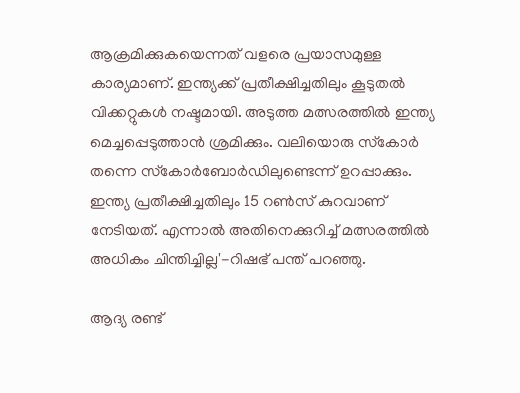ആക്രമിക്കുകയെന്നത് വളരെ പ്രയാസമുള്ള കാര്യമാണ്. ഇന്ത്യക്ക് പ്രതീക്ഷിച്ചതിലും കൂടുതല്‍ വിക്കറ്റുകള്‍ നഷ്ടമായി. അടുത്ത മത്സരത്തില്‍ ഇന്ത്യ മെച്ചപ്പെടുത്താന്‍ ശ്രമിക്കും. വലിയൊരു സ്‌കോര്‍ തന്നെ സ്‌കോര്‍ബോര്‍ഡിലുണ്ടെന്ന് ഉറപ്പാക്കും. ഇന്ത്യ പ്രതീക്ഷിച്ചതിലും 15 റണ്‍സ് കുറവാണ് നേടിയത്. എന്നാല്‍ അതിനെക്കുറിച്ച് മത്സരത്തില്‍ അധികം ചിന്തിച്ചില്ല'-റിഷഭ് പന്ത് പറഞ്ഞു.

ആദ്യ രണ്ട്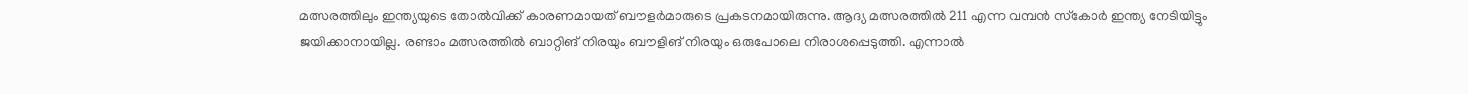മത്സരത്തിലും ഇന്ത്യയുടെ തോല്‍വിക്ക് കാരണമായത് ബൗളര്‍മാരുടെ പ്രകടനമായിരുന്നു. ആദ്യ മത്സരത്തില്‍ 211 എന്ന വമ്പന്‍ സ്‌കോര്‍ ഇന്ത്യ നേടിയിട്ടും ജയിക്കാനായില്ല. രണ്ടാം മത്സരത്തില്‍ ബാറ്റിങ് നിരയും ബൗളിങ് നിരയും ഒരുപോലെ നിരാശപ്പെടുത്തി. എന്നാല്‍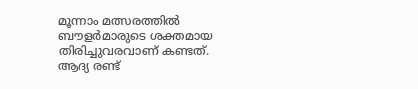മൂന്നാം മത്സരത്തില്‍ ബൗളര്‍മാരുടെ ശക്തമായ തിരിച്ചുവരവാണ് കണ്ടത്. ആദ്യ രണ്ട്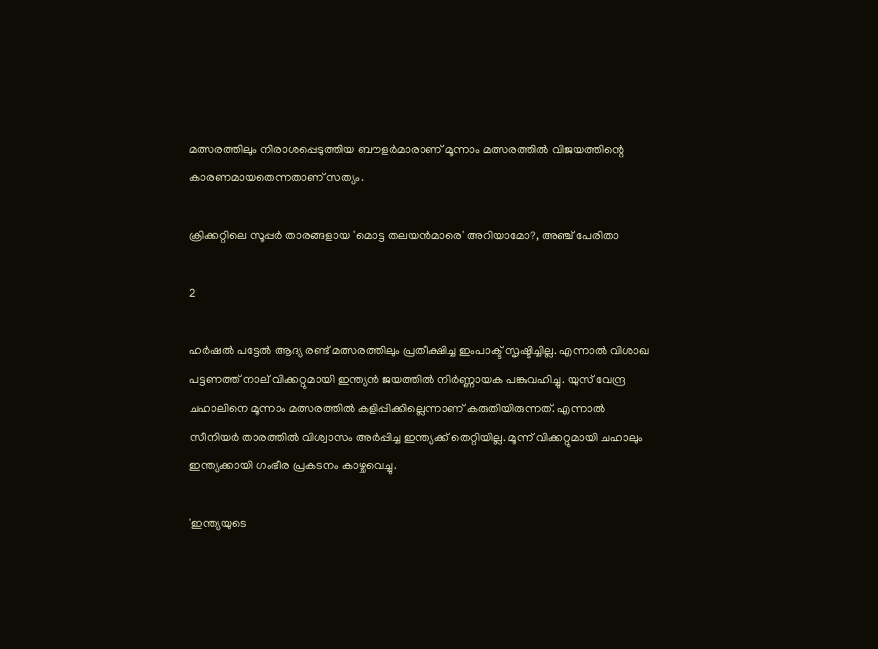മത്സരത്തിലും നിരാശപ്പെടുത്തിയ ബൗളര്‍മാരാണ് മൂന്നാം മത്സരത്തില്‍ വിജയത്തിന്റെ കാരണമായതെന്നതാണ് സത്യം.

ക്രിക്കറ്റിലെ സൂപ്പര്‍ താരങ്ങളായ 'മൊട്ട തലയന്‍മാരെ' അറിയാമോ?, അഞ്ച് പേരിതാ

2

ഹര്‍ഷല്‍ പട്ടേല്‍ ആദ്യ രണ്ട് മത്സരത്തിലും പ്രതീക്ഷിച്ച ഇംപാക്ട് സൃഷ്ടിച്ചില്ല. എന്നാല്‍ വിശാഖ പട്ടണത്ത് നാല് വിക്കറ്റുമായി ഇന്ത്യന്‍ ജയത്തില്‍ നിര്‍ണ്ണായക പങ്കുവഹിച്ചു. യുസ് വേന്ദ്ര ചഹാലിനെ മൂന്നാം മത്സരത്തില്‍ കളിപ്പിക്കില്ലെന്നാണ് കരുതിയിരുന്നത്. എന്നാല്‍ സീനിയര്‍ താരത്തില്‍ വിശ്വാസം അര്‍പ്പിച്ച ഇന്ത്യക്ക് തെറ്റിയില്ല. മൂന്ന് വിക്കറ്റുമായി ചഹാലും ഇന്ത്യക്കായി ഗംഭീര പ്രകടനം കാഴ്ചവെച്ചു.

'ഇന്ത്യയുടെ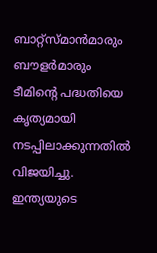ബാറ്റ്‌സ്മാന്‍മാരും ബൗളര്‍മാരും ടീമിന്റെ പദ്ധതിയെ കൃത്യമായി നടപ്പിലാക്കുന്നതില്‍ വിജയിച്ചു. ഇന്ത്യയുടെ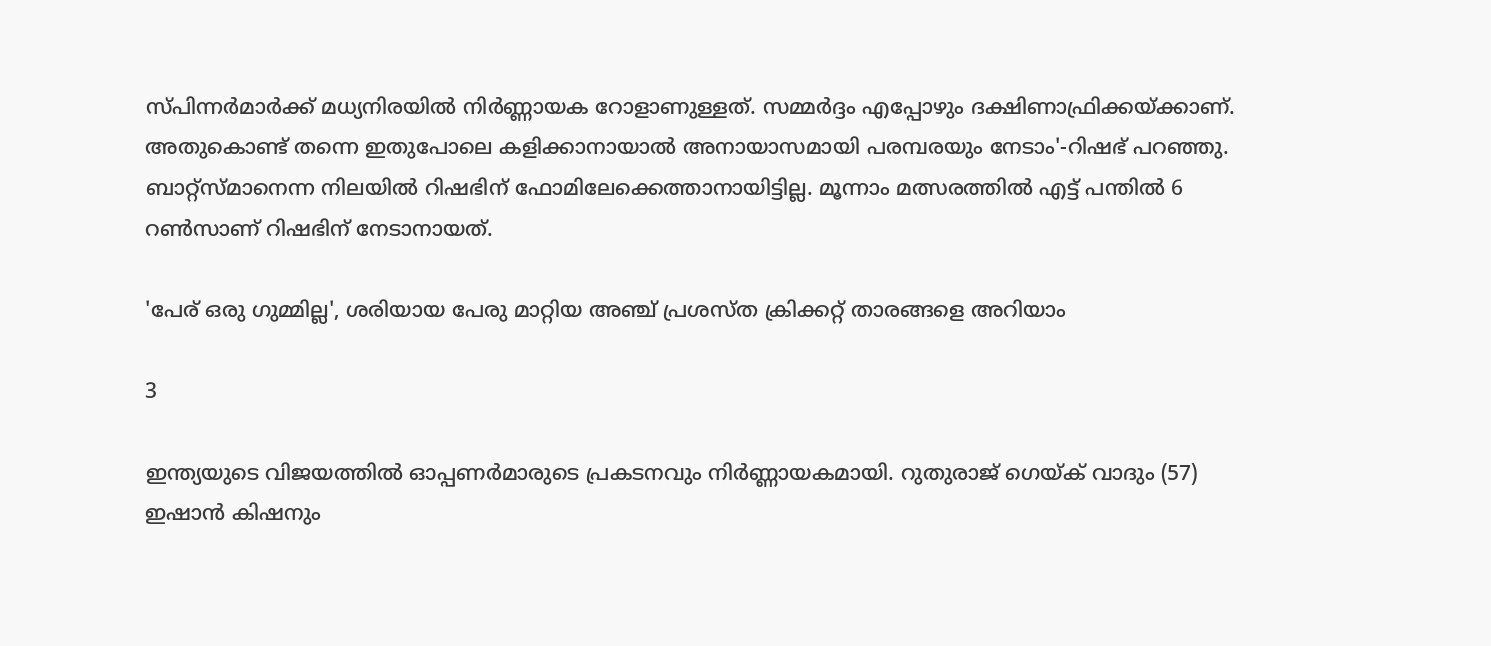സ്പിന്നര്‍മാര്‍ക്ക് മധ്യനിരയില്‍ നിര്‍ണ്ണായക റോളാണുള്ളത്. സമ്മര്‍ദ്ദം എപ്പോഴും ദക്ഷിണാഫ്രിക്കയ്ക്കാണ്. അതുകൊണ്ട് തന്നെ ഇതുപോലെ കളിക്കാനായാല്‍ അനായാസമായി പരമ്പരയും നേടാം'-റിഷഭ് പറഞ്ഞു. ബാറ്റ്‌സ്മാനെന്ന നിലയില്‍ റിഷഭിന് ഫോമിലേക്കെത്താനായിട്ടില്ല. മൂന്നാം മത്സരത്തില്‍ എട്ട് പന്തില്‍ 6 റണ്‍സാണ് റിഷഭിന് നേടാനായത്.

'പേര് ഒരു ഗുമ്മില്ല', ശരിയായ പേരു മാറ്റിയ അഞ്ച് പ്രശസ്ത ക്രിക്കറ്റ് താരങ്ങളെ അറിയാം

3

ഇന്ത്യയുടെ വിജയത്തില്‍ ഓപ്പണര്‍മാരുടെ പ്രകടനവും നിര്‍ണ്ണായകമായി. റുതുരാജ് ഗെയ്ക് വാദും (57) ഇഷാന്‍ കിഷനും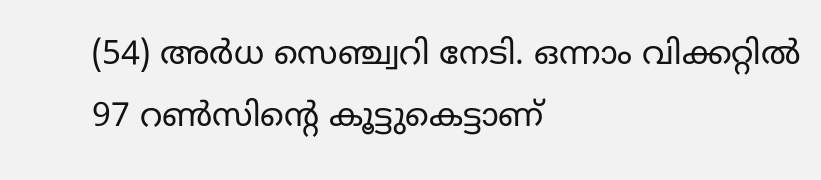(54) അര്‍ധ സെഞ്ച്വറി നേടി. ഒന്നാം വിക്കറ്റില്‍ 97 റണ്‍സിന്റെ കൂട്ടുകെട്ടാണ്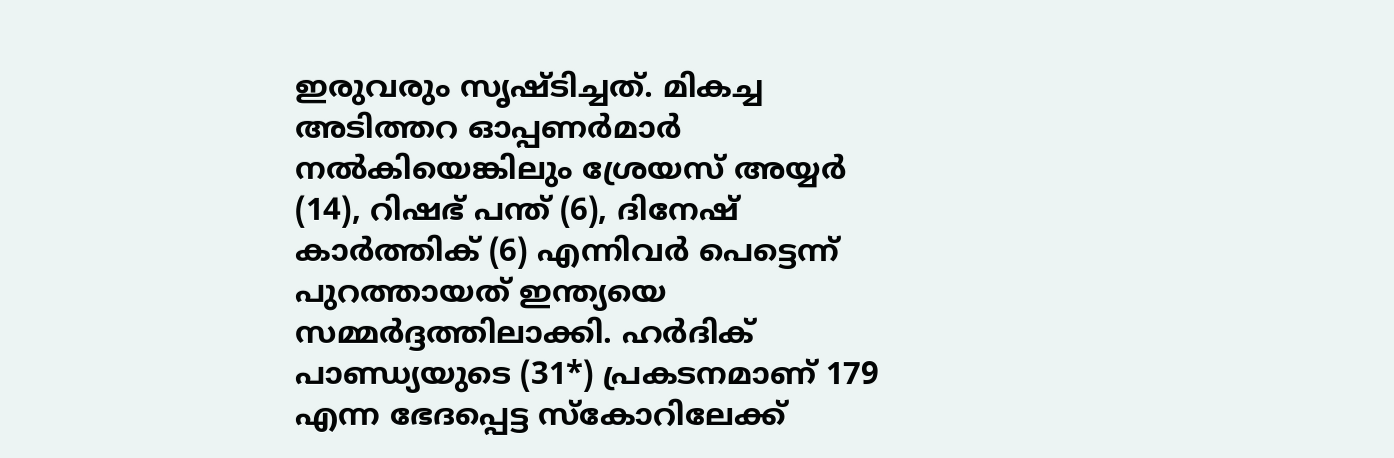ഇരുവരും സൃഷ്ടിച്ചത്. മികച്ച അടിത്തറ ഓപ്പണര്‍മാര്‍ നല്‍കിയെങ്കിലും ശ്രേയസ് അയ്യര്‍ (14), റിഷഭ് പന്ത് (6), ദിനേഷ് കാര്‍ത്തിക് (6) എന്നിവര്‍ പെട്ടെന്ന് പുറത്തായത് ഇന്ത്യയെ സമ്മര്‍ദ്ദത്തിലാക്കി. ഹര്‍ദിക് പാണ്ഡ്യയുടെ (31*) പ്രകടനമാണ് 179 എന്ന ഭേദപ്പെട്ട സ്‌കോറിലേക്ക്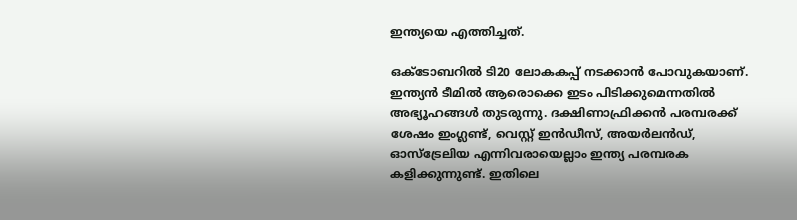ഇന്ത്യയെ എത്തിച്ചത്.

ഒക്ടോബറില്‍ ടി20 ലോകകപ്പ് നടക്കാന്‍ പോവുകയാണ്. ഇന്ത്യന്‍ ടീമില്‍ ആരൊക്കെ ഇടം പിടിക്കുമെന്നതില്‍ അഭ്യൂഹങ്ങള്‍ തുടരുന്നു. ദക്ഷിണാഫ്രിക്കന്‍ പരമ്പരക്ക് ശേഷം ഇംഗ്ലണ്ട്, വെസ്റ്റ് ഇന്‍ഡീസ്, അയര്‍ലന്‍ഡ്, ഓസ്‌ട്രേലിയ എന്നിവരായെല്ലാം ഇന്ത്യ പരമ്പരക കളിക്കുന്നുണ്ട്. ഇതിലെ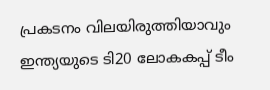പ്രകടനം വിലയിരുത്തിയാവും ഇന്ത്യയുടെ ടി20 ലോകകപ്പ് ടീം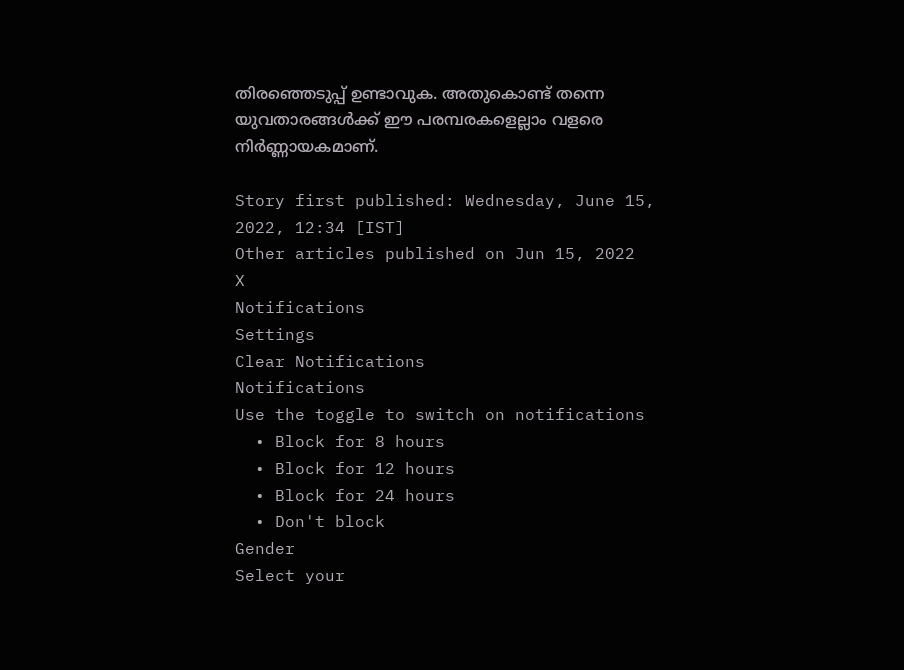തിരഞ്ഞെടുപ്പ് ഉണ്ടാവുക. അതുകൊണ്ട് തന്നെ യുവതാരങ്ങള്‍ക്ക് ഈ പരമ്പരകളെല്ലാം വളരെ നിര്‍ണ്ണായകമാണ്.

Story first published: Wednesday, June 15, 2022, 12:34 [IST]
Other articles published on Jun 15, 2022
X
Notifications
Settings
Clear Notifications
Notifications
Use the toggle to switch on notifications
  • Block for 8 hours
  • Block for 12 hours
  • Block for 24 hours
  • Don't block
Gender
Select your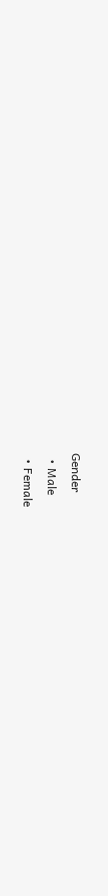Gender
  • Male
  • Female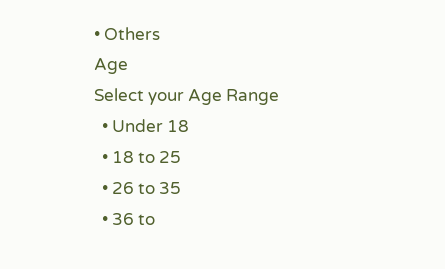• Others
Age
Select your Age Range
  • Under 18
  • 18 to 25
  • 26 to 35
  • 36 to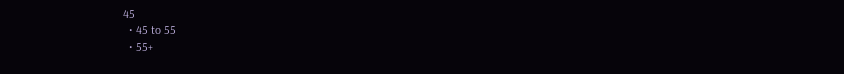45
  • 45 to 55
  • 55+